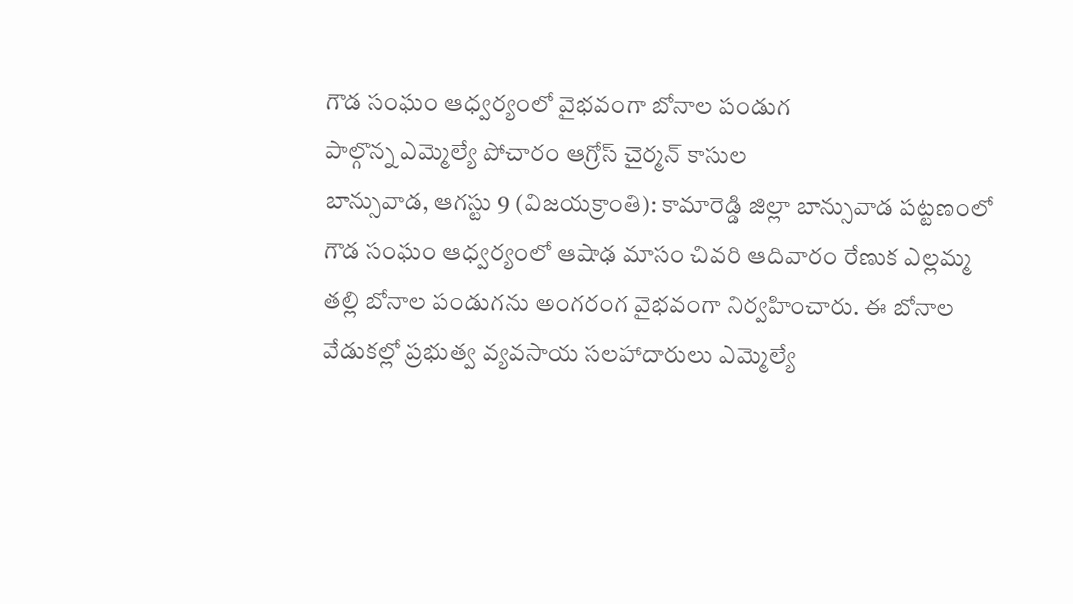గౌడ సంఘం ఆధ్వర్యంలో వైభవంగా బోనాల పండుగ
పాల్గొన్న ఎమ్మెల్యే పోచారం ఆగ్రోస్ చైర్మన్ కాసుల
బాన్సువాడ, ఆగస్టు 9 (విజయక్రాంతి): కామారెడ్డి జిల్లా బాన్సువాడ పట్టణంలో గౌడ సంఘం ఆధ్వర్యంలో ఆషాఢ మాసం చివరి ఆదివారం రేణుక ఎల్లమ్మ తల్లి బోనాల పండుగను అంగరంగ వైభవంగా నిర్వహించారు. ఈ బోనాల వేడుకల్లో ప్రభుత్వ వ్యవసాయ సలహాదారులు ఎమ్మెల్యే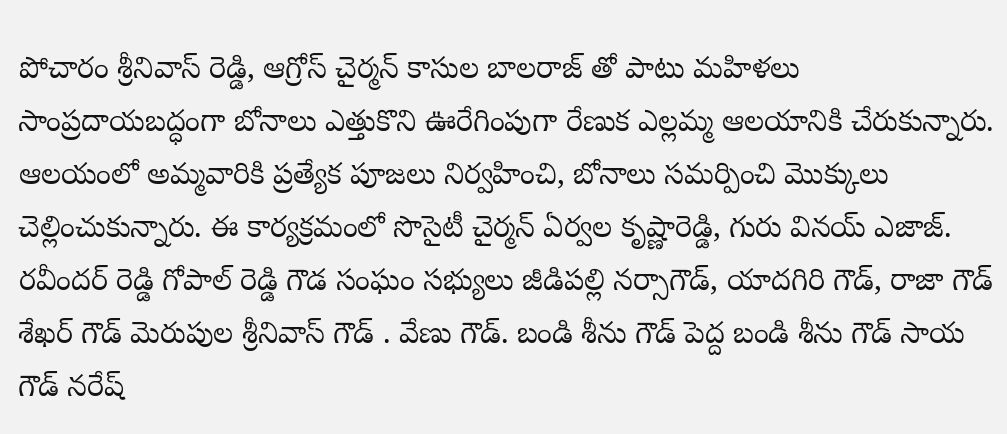పోచారం శ్రీనివాస్ రెడ్డి, ఆగ్రోస్ చైర్మన్ కాసుల బాలరాజ్ తో పాటు మహిళలు సాంప్రదాయబద్ధంగా బోనాలు ఎత్తుకొని ఊరేగింపుగా రేణుక ఎల్లమ్మ ఆలయానికి చేరుకున్నారు.
ఆలయంలో అమ్మవారికి ప్రత్యేక పూజలు నిర్వహించి, బోనాలు సమర్పించి మొక్కులు చెల్లించుకున్నారు. ఈ కార్యక్రమంలో సొసైటీ చైర్మన్ ఏర్వల కృష్ణారెడ్డి, గురు వినయ్ ఎజాజ్. రవీందర్ రెడ్డి గోపాల్ రెడ్డి గౌడ సంఘం సభ్యులు జీడిపల్లి నర్సాగౌడ్, యాదగిరి గౌడ్, రాజా గౌడ్ శేఖర్ గౌడ్ మెరుపుల శ్రీనివాస్ గౌడ్ . వేణు గౌడ్. బండి శీను గౌడ్ పెద్ద బండి శీను గౌడ్ సాయ గౌడ్ నరేష్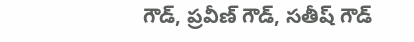గౌడ్, ప్రవీణ్ గౌడ్, సతీష్ గౌడ్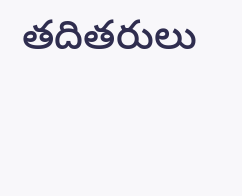తదితరులు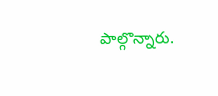పాల్గొన్నారు.